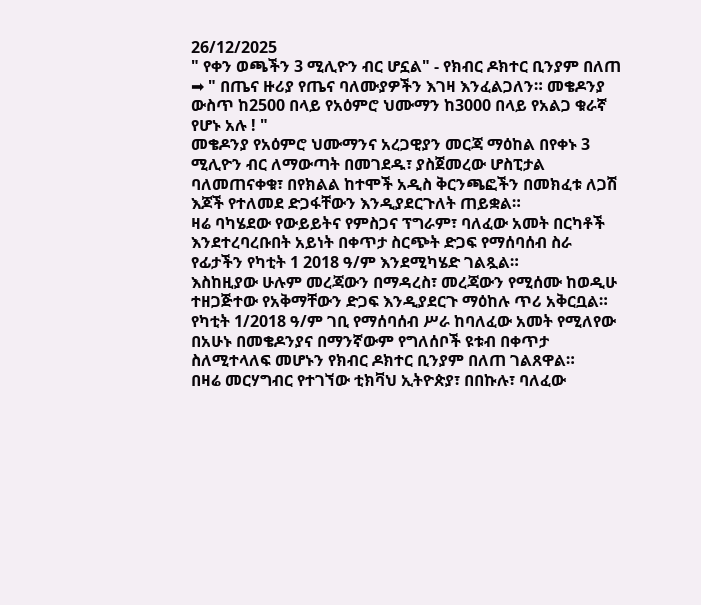26/12/2025
" የቀን ወጫችን 3 ሚሊዮን ብር ሆኗል" - የክብር ዶክተር ቢንያም በለጠ
➡ " በጤና ዙሪያ የጤና ባለሙያዎችን እገዛ እንፈልጋለን። መቄዶንያ ውስጥ ከ2500 በላይ የአዕምሮ ህሙማን ከ3000 በላይ የአልጋ ቁራኛ የሆኑ አሉ ! "
መቄዶንያ የአዕምሮ ህሙማንና አረጋዊያን መርጃ ማዕከል በየቀኑ 3 ሚሊዮን ብር ለማውጣት በመገደዱ፣ ያስጀመረው ሆስፒታል ባለመጠናቀቁ፣ በየክልል ከተሞች አዲስ ቅርንጫፎችን በመክፈቱ ለጋሽ እጆች የተለመደ ድጋፋቸውን እንዲያደርጉለት ጠይቋል።
ዛሬ ባካሄደው የውይይትና የምስጋና ፕግራም፣ ባለፈው አመት በርካቶች እንደተረባረቡበት አይነት በቀጥታ ስርጭት ድጋፍ የማሰባሰብ ስራ የፊታችን የካቲት 1 2018 ዓ/ም እንደሚካሄድ ገልጿል።
እስከዚያው ሁሉም መረጃውን በማዳረስ፣ መረጃውን የሚሰሙ ከወዲሁ ተዘጋጅተው የአቅማቸውን ድጋፍ እንዲያደርጉ ማዕከሉ ጥሪ አቅርቧል።
የካቲት 1/2018 ዓ/ም ገቢ የማሰባሰብ ሥራ ከባለፈው አመት የሚለየው በአሁኑ በመቄዶንያና በማንኛውም የግለሰቦች ዩቱብ በቀጥታ ስለሚተላለፍ መሆኑን የክብር ዶክተር ቢንያም በለጠ ገልጸዋል።
በዛሬ መርሃግብር የተገኘው ቲክቫህ ኢትዮጵያ፣ በበኩሉ፣ ባለፈው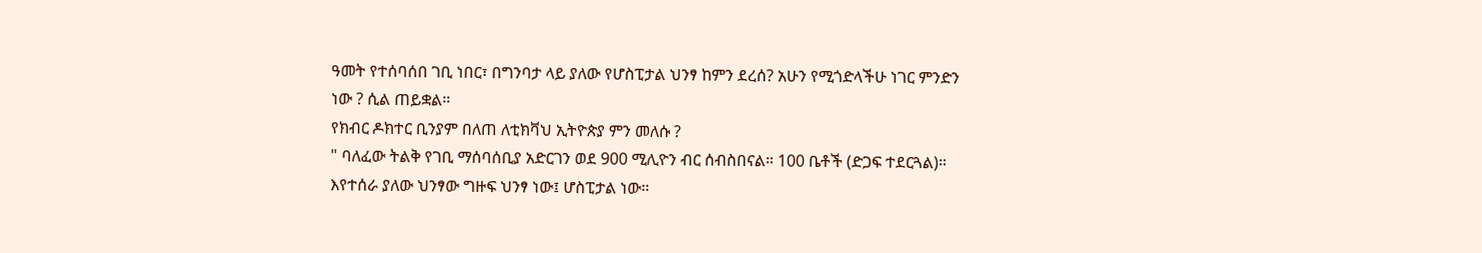ዓመት የተሰባሰበ ገቢ ነበር፣ በግንባታ ላይ ያለው የሆስፒታል ህንፃ ከምን ደረሰ? አሁን የሚጎድላችሁ ነገር ምንድን ነው ? ሲል ጠይቋል።
የክብር ዶክተር ቢንያም በለጠ ለቲክቫህ ኢትዮጵያ ምን መለሱ ?
" ባለፈው ትልቅ የገቢ ማሰባሰቢያ አድርገን ወደ 900 ሚሊዮን ብር ሰብስበናል። 100 ቤቶች (ድጋፍ ተደርጓል)። እየተሰራ ያለው ህንፃው ግዙፍ ህንፃ ነው፤ ሆስፒታል ነው።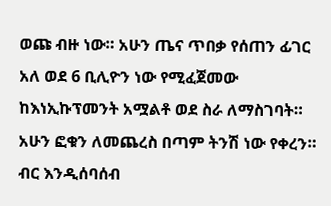ወጩ ብዙ ነው። አሁን ጤና ጥበቃ የሰጠን ፊገር አለ ወደ 6 ቢሊዮን ነው የሚፈጀመው ከእነኢኩፕመንት አሟልቶ ወደ ስራ ለማስገባት። አሁን ፎቁን ለመጨረስ በጣም ትንሽ ነው የቀረን።
ብር እንዲሰባሰብ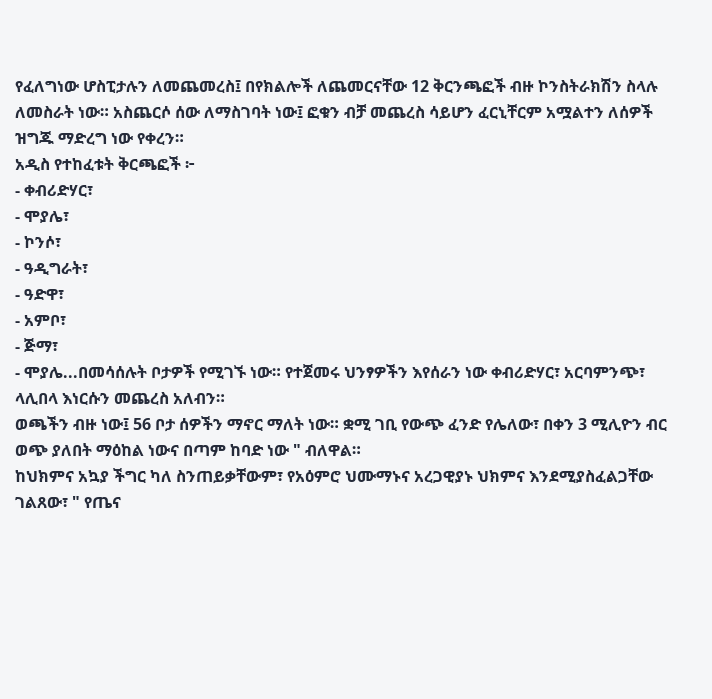የፈለግነው ሆስፒታሉን ለመጨመረስ፤ በየክልሎች ለጨመርናቸው 12 ቅርንጫፎች ብዙ ኮንስትራክሽን ስላሉ ለመስራት ነው። አስጨርሶ ሰው ለማስገባት ነው፤ ፎቁን ብቻ መጨረስ ሳይሆን ፈርኒቸርም አሟልተን ለሰዎች ዝግጁ ማድረግ ነው የቀረን።
አዲስ የተከፈቱት ቅርጫፎች ፦
- ቀብሪድሃር፣
- ሞያሌ፣
- ኮንሶ፣
- ዓዲግራት፣
- ዓድዋ፣
- አምቦ፣
- ጅማ፣
- ሞያሌ...በመሳሰሉት ቦታዎች የሚገኙ ነው። የተጀመሩ ህንፃዎችን እየሰራን ነው ቀብሪድሃር፣ አርባምንጭ፣ ላሊበላ እነርሱን መጨረስ አለብን።
ወጫችን ብዙ ነው፤ 56 ቦታ ሰዎችን ማኖር ማለት ነው። ቋሚ ገቢ የውጭ ፈንድ የሌለው፣ በቀን 3 ሚሊዮን ብር ወጭ ያለበት ማዕከል ነውና በጣም ከባድ ነው " ብለዋል።
ከህክምና አኳያ ችግር ካለ ስንጠይቃቸውም፣ የአዕምሮ ህሙማኑና አረጋዊያኑ ህክምና እንደሚያስፈልጋቸው ገልጸው፣ " የጤና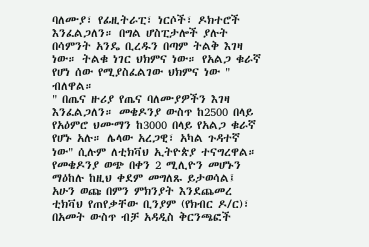ባለሙያ፣ የፊዚትራፒ፣ ነርሶች፣ ዶክተሮች እንፈልጋለን። በግል ሆስፒታሎች ያሉት በሳምንት አንዴ ቢረዱን በጣም ትልቅ እገዛ ነው። ትልቁ ነገር ህክምና ነው። የአልጋ ቁራኛ የሆነ ሰው የሚያስፈልገው ህክምና ነው " ብለዋል።
" በጤና ዙሪያ የጤና ባለሙያዎችን እገዛ እንፈልጋለን። መቄዶንያ ውስጥ ከ2500 በላይ የአዕምሮ ህሙማን ከ3000 በላይ የአልጋ ቁራኛ የሆኑ አሉ። ሌላው አረጋዊ፣ አካል ጉዳተኛ ነው" ሲሉም ለቲክቫህ ኢትዮጵያ ተናግረዋል።
የመቄዶንያ ወጭ በቀን 2 ሚሊዮን መሆኑን ማዕከሉ ከዚህ ቀደም መግለጹ ይታወሳል፤ አሁን ወጩ በምን ምክንያት እንደጨመረ ቲክቫህ የጠየቃቸው ቢንያም (የክብር ዶ/ር)፣ በአመት ውስጥ ብቻ አዳዲስ ቅርንጫፎች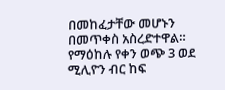በመከፈታቸው መሆኑን በመጥቀስ አስረድተዋል።
የማዕከሉ የቀን ወጭ 3 ወደ ሚሊዮን ብር ከፍ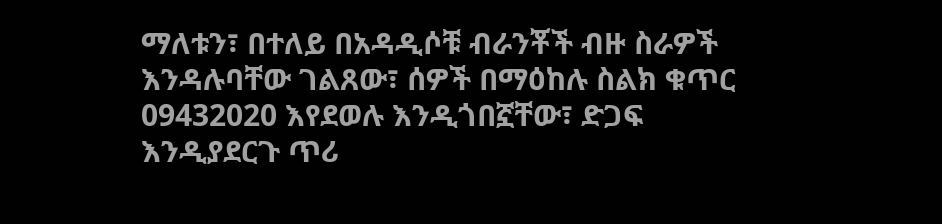ማለቱን፣ በተለይ በአዳዲሶቹ ብራንቾች ብዙ ስራዎች እንዳሉባቸው ገልጸው፣ ሰዎች በማዕከሉ ስልክ ቁጥር 09432020 እየደወሉ እንዲጎበኟቸው፣ ድጋፍ እንዲያደርጉ ጥሪ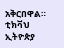አቅርበዋል።
ቲክቫህ ኢትዮጵያ